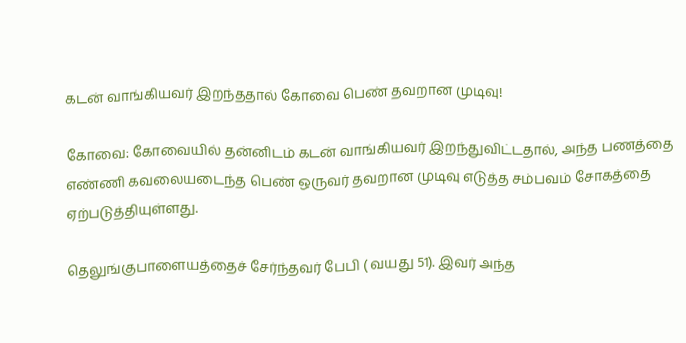கடன் வாங்கியவர் இறந்ததால் கோவை பெண் தவறான முடிவு!

கோவை: கோவையில் தன்னிடம் கடன் வாங்கியவர் இறந்துவிட்டதால், அந்த பணத்தை எண்ணி கவலையடைந்த பெண் ஒருவர் தவறான முடிவு எடுத்த சம்பவம் சோகத்தை ஏற்படுத்தியுள்ளது.

தெலுங்குபாளையத்தைச் சேர்ந்தவர் பேபி ( வயது 51). இவர் அந்த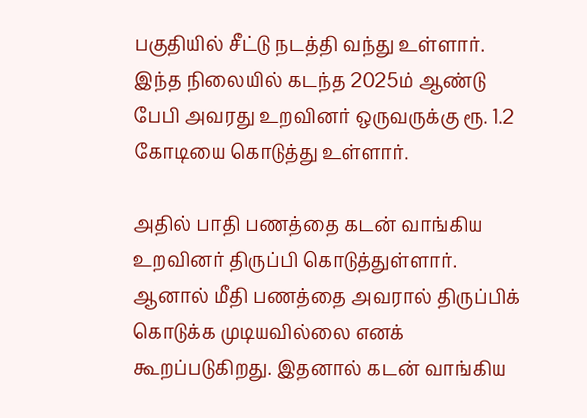பகுதியில் சீட்டு நடத்தி வந்து உள்ளார். இந்த நிலையில் கடந்த 2025ம் ஆண்டு பேபி அவரது உறவினர் ஒருவருக்கு ரூ. 1.2 கோடியை கொடுத்து உள்ளார்.

அதில் பாதி பணத்தை கடன் வாங்கிய உறவினர் திருப்பி கொடுத்துள்ளார். ஆனால் மீதி பணத்தை அவரால் திருப்பிக் கொடுக்க முடியவில்லை எனக் கூறப்படுகிறது. இதனால் கடன் வாங்கிய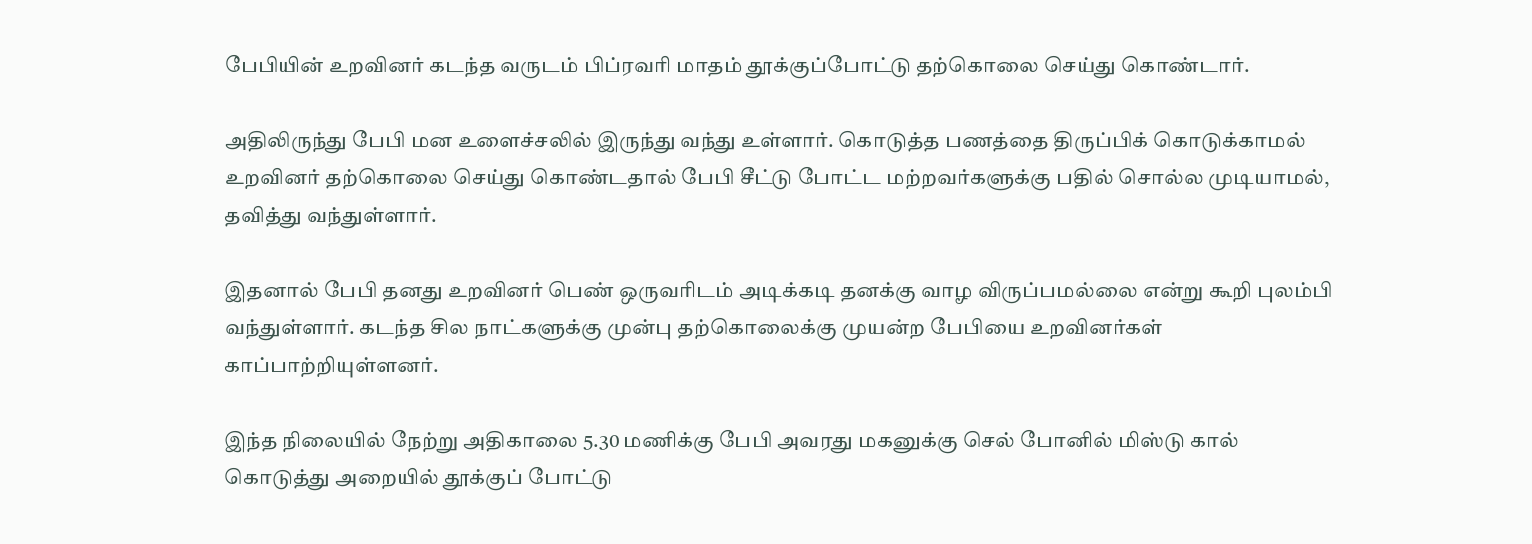பேபியின் உறவினர் கடந்த வருடம் பிப்ரவரி மாதம் தூக்குப்போட்டு தற்கொலை செய்து கொண்டார்.

அதிலிருந்து பேபி மன உளைச்சலில் இருந்து வந்து உள்ளார். கொடுத்த பணத்தை திருப்பிக் கொடுக்காமல் உறவினர் தற்கொலை செய்து கொண்டதால் பேபி சீட்டு போட்ட மற்றவர்களுக்கு பதில் சொல்ல முடியாமல், தவித்து வந்துள்ளார்.

இதனால் பேபி தனது உறவினர் பெண் ஒருவரிடம் அடிக்கடி தனக்கு வாழ விருப்பமல்லை என்று கூறி புலம்பி வந்துள்ளார். கடந்த சில நாட்களுக்கு முன்பு தற்கொலைக்கு முயன்ற பேபியை உறவினர்கள் காப்பாற்றியுள்ளனர்.

இந்த நிலையில் நேற்று அதிகாலை 5.30 மணிக்கு பேபி அவரது மகனுக்கு செல் போனில் மிஸ்டு கால் கொடுத்து அறையில் தூக்குப் போட்டு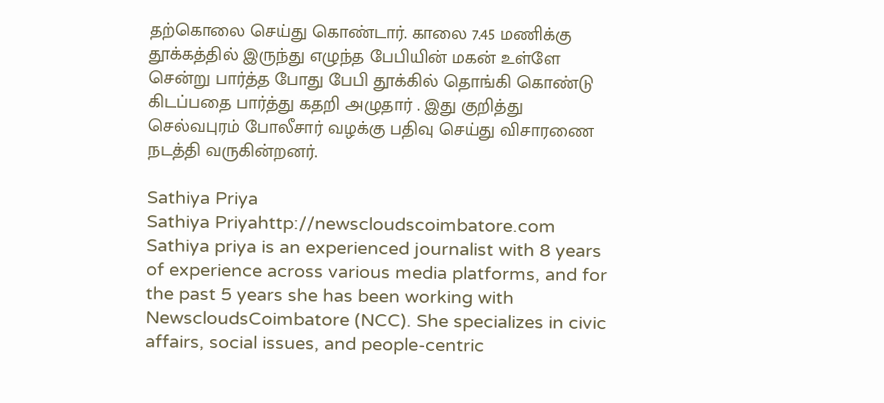தற்கொலை செய்து கொண்டார். காலை 7.45 மணிக்கு தூக்கத்தில் இருந்து எழுந்த பேபியின் மகன் உள்ளே சென்று பார்த்த போது பேபி தூக்கில் தொங்கி கொண்டு கிடப்பதை பார்த்து கதறி அழுதார் . இது குறித்து செல்வபுரம் போலீசார் வழக்கு பதிவு செய்து விசாரணை நடத்தி வருகின்றனர்.

Sathiya Priya
Sathiya Priyahttp://newscloudscoimbatore.com
Sathiya priya is an experienced journalist with 8 years of experience across various media platforms, and for the past 5 years she has been working with NewscloudsCoimbatore (NCC). She specializes in civic affairs, social issues, and people-centric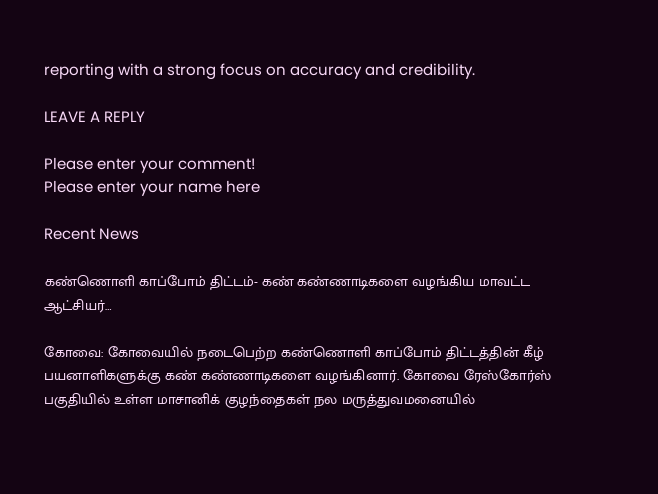reporting with a strong focus on accuracy and credibility.

LEAVE A REPLY

Please enter your comment!
Please enter your name here

Recent News

கண்ணொளி காப்போம் திட்டம்- கண் கண்ணாடிகளை வழங்கிய மாவட்ட ஆட்சியர்…

கோவை: கோவையில் நடைபெற்ற கண்ணொளி காப்போம் திட்டத்தின் கீழ் பயனாளிகளுக்கு கண் கண்ணாடிகளை வழங்கினார். கோவை ரேஸ்கோர்ஸ் பகுதியில் உள்ள மாசானிக் குழந்தைகள் நல மருத்துவமனையில்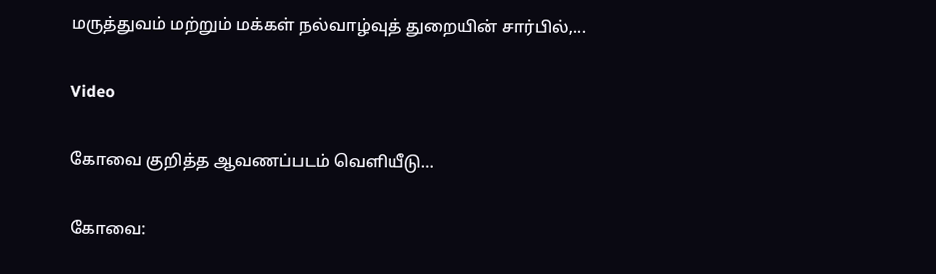மருத்துவம் மற்றும் மக்கள் நல்வாழ்வுத் துறையின் சார்பில்,...

Video

கோவை குறித்த ஆவணப்படம் வெளியீடு…

கோவை: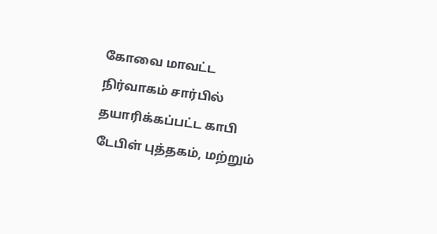கோவை மாவட்ட நிர்வாகம் சார்பில் தயாரிக்கப்பட்ட காபி டேபிள் புத்தகம், மற்றும்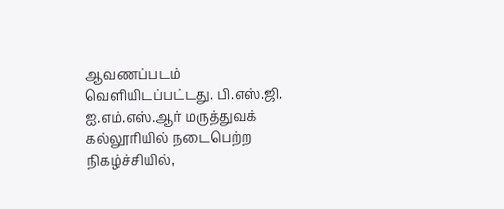ஆவணப்படம் வெளியிடப்பட்டது. பி.எஸ்.ஜி. ஐ.எம்.எஸ்.ஆர் மருத்துவக் கல்லூரியில் நடைபெற்ற நிகழ்ச்சியில்,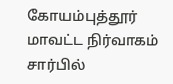கோயம்புத்தூர் மாவட்ட நிர்வாகம் சார்பில்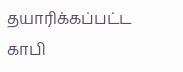தயாரிக்கப்பட்ட காபி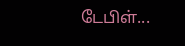டேபிள்...